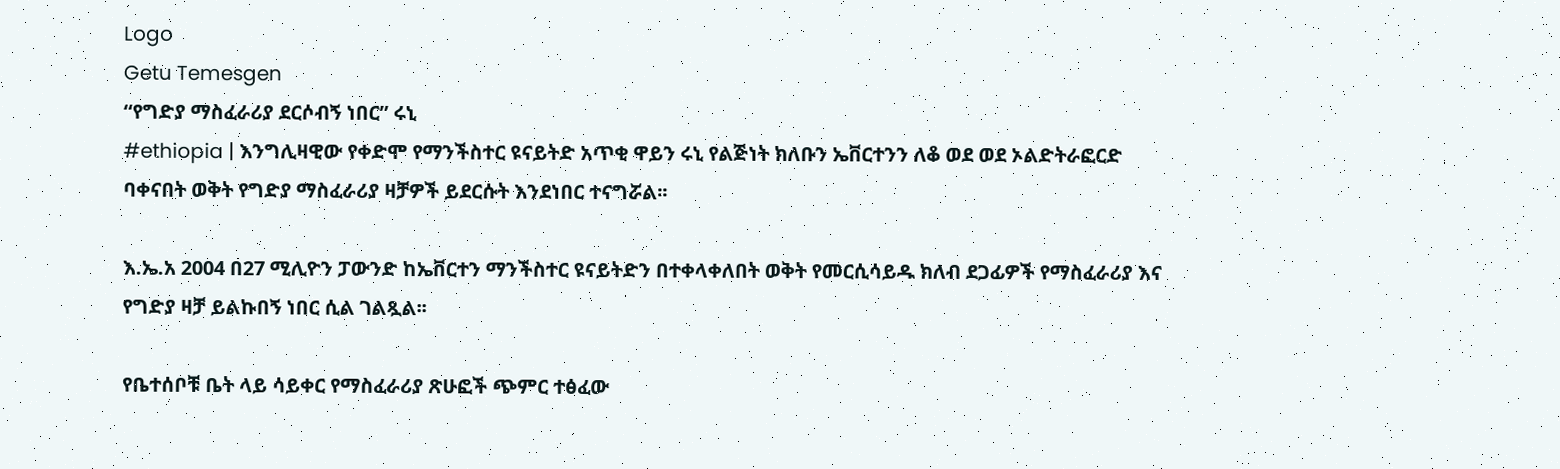Logo
Getu Temesgen
“የግድያ ማስፈራሪያ ደርሶብኝ ነበር” ሩኒ
#ethiopia | እንግሊዛዊው የቀድሞ የማንችስተር ዩናይትድ አጥቂ ዋይን ሩኒ የልጅነት ክለቡን ኤቨርተንን ለቆ ወደ ወደ ኦልድትራፎርድ ባቀናበት ወቅት የግድያ ማስፈራሪያ ዛቻዎች ይደርሱት እንደነበር ተናግሯል፡፡

እ.ኤ.አ 2004 በ27 ሚሊዮን ፓውንድ ከኤቨርተን ማንችስተር ዩናይትድን በተቀላቀለበት ወቅት የመርሲሳይዱ ክለብ ደጋፊዎች የማስፈራሪያ እና የግድያ ዛቻ ይልኩበኝ ነበር ሲል ገልጿል፡፡

የቤተሰቦቹ ቤት ላይ ሳይቀር የማስፈራሪያ ጽሁፎች ጭምር ተፅፈው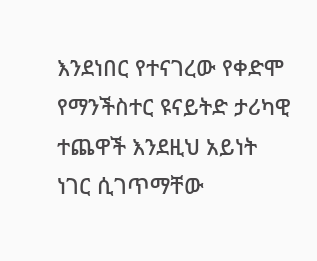እንደነበር የተናገረው የቀድሞ የማንችስተር ዩናይትድ ታሪካዊ ተጨዋች እንደዚህ አይነት ነገር ሲገጥማቸው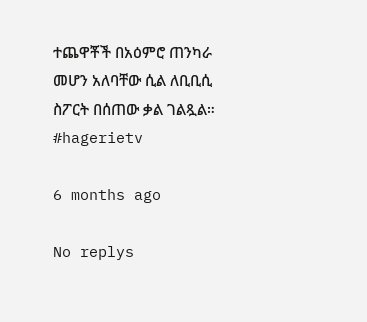ተጨዋቾች በአዕምሮ ጠንካራ መሆን አለባቸው ሲል ለቢቢሲ ስፖርት በሰጠው ቃል ገልጿል።
#hagerietv

6 months ago

No replys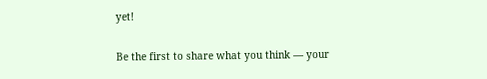yet!

Be the first to share what you think — your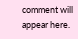comment will appear here.